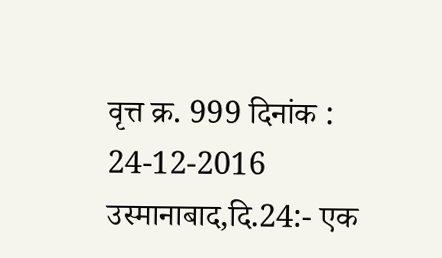वृत्त क्र. 999 दिनांक : 24-12-2016
उस्मानाबाद,दि.24:- एक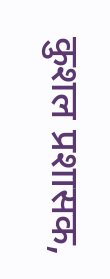कुशल प्रशासक,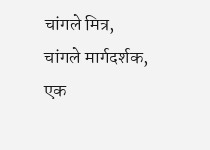चांगले मित्र,
चांगले मार्गदर्शक, एक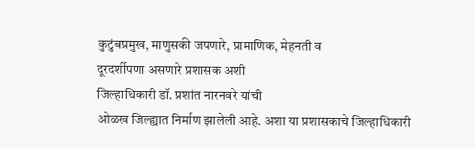कुटुंबप्रमुख, माणुसकी जपणारे, प्रामाणिक, मेहनती व
दूरदर्शीपणा असणारे प्रशासक अशी
जिल्हाधिकारी डॉ. प्रशांत नारनवरे यांची
ओळख जिल्ह्यात निर्माण झालेली आहे. अशा या प्रशासकाचे जिल्हाधिकारी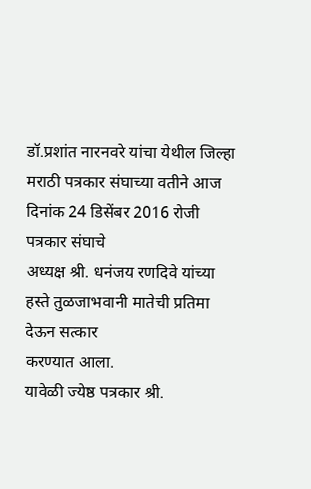डॉ.प्रशांत नारनवरे यांचा येथील जिल्हा
मराठी पत्रकार संघाच्या वतीने आज दिनांक 24 डिसेंबर 2016 रोजी पत्रकार संघाचे
अध्यक्ष श्री. धनंजय रणदिवे यांच्या हस्ते तुळजाभवानी मातेची प्रतिमा देऊन सत्कार
करण्यात आला.
यावेळी ज्येष्ठ पत्रकार श्री.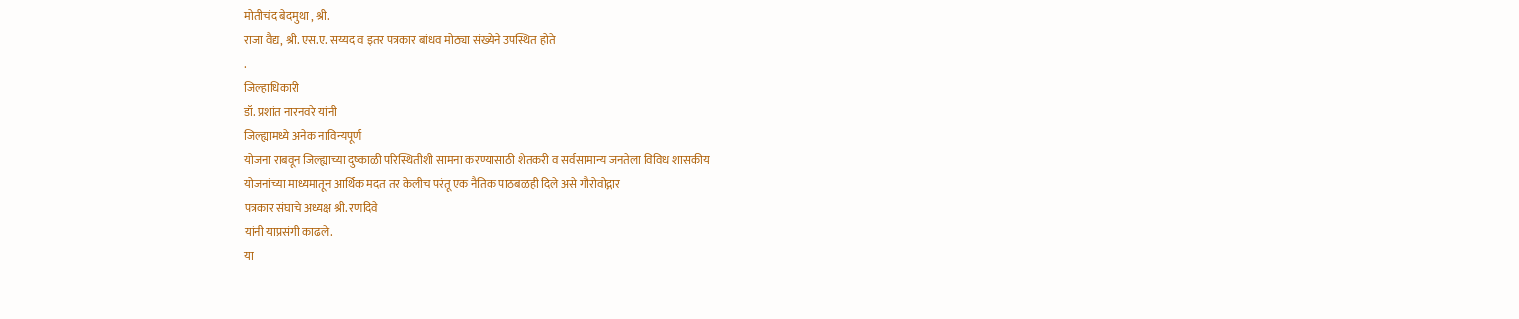मोतीचंद बेदमुथा , श्री.
राजा वैद्य, श्री. एस.ए. सय्यद व इतर पत्रकार बांधव मोठ्या संख्येने उपस्थित होते
.
जिल्हाधिकारी
डॉ. प्रशांत नारनवरे यांनी
जिल्ह्यामध्ये अनेक नाविन्यपूर्ण
योजना राबवून जिल्ह्याच्या दुष्काळी परिस्थितीशी सामना करण्यासाठी शेतकरी व सर्वसामान्य जनतेला विविध शासकीय
योजनांच्या माध्यमातून आर्थिक मदत तर केलीच परंतू एक नैतिक पाठबळही दिले असे गौरोवोद्गार
पत्रकार संघाचे अध्यक्ष श्री. रणदिवे
यांनी याप्रसंगी काढले.
या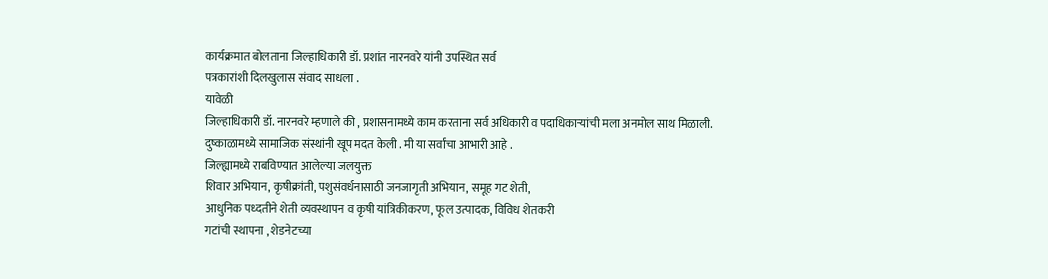कार्यक्रमात बोलताना जिल्हाधिकारी डॉ. प्रशांत नारनवरे यांनी उपस्थित सर्व
पत्रकारांशी दिलखुलास संवाद साधला .
यावेळी
जिल्हाधिकारी डॉ. नारनवरे म्हणाले की , प्रशासनामध्ये काम करताना सर्व अधिकारी व पदाधिकाऱ्यांची मला अनमोल साथ मिळाली.
दुष्काळामध्ये सामाजिक संस्थांनी खूप मदत केली . मी या सर्वांचा आभारी आहे .
जिल्ह्यामध्ये राबविण्यात आलेल्या जलयुक्त
शिवार अभियान, कृषीक्रांती, पशुसंवर्धनासाठी जनजागृती अभियान, समूह गट शेती,
आधुनिक पध्दतीने शेती व्यवस्थापन व कृषी यांत्रिकीकरण, फूल उत्पादक, विविध शेतकरी
गटांची स्थापना , शेडनेटच्या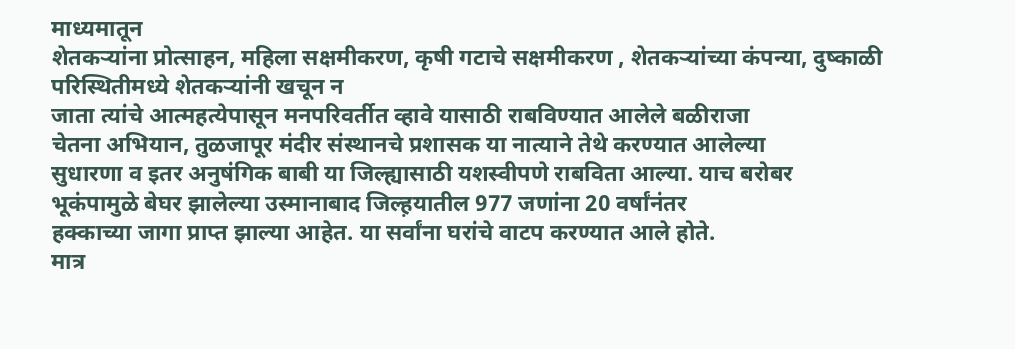माध्यमातून
शेतकऱ्यांना प्रोत्साहन, महिला सक्षमीकरण, कृषी गटाचे सक्षमीकरण , शेतकऱ्यांच्या कंपन्या, दुष्काळी परिस्थितीमध्ये शेतकऱ्यांनी खचून न
जाता त्यांचे आत्महत्येपासून मनपरिवर्तीत व्हावे यासाठी राबविण्यात आलेले बळीराजा
चेतना अभियान, तुळजापूर मंदीर संस्थानचे प्रशासक या नात्याने तेथे करण्यात आलेल्या
सुधारणा व इतर अनुषंगिक बाबी या जिल्ह्यासाठी यशस्वीपणे राबविता आल्या. याच बरोबर
भूकंपामुळे बेघर झालेल्या उस्मानाबाद जिल्ह़यातील 977 जणांना 20 वर्षांनंतर
हक्काच्या जागा प्राप्त झाल्या आहेत. या सर्वांना घरांचे वाटप करण्यात आले होते.
मात्र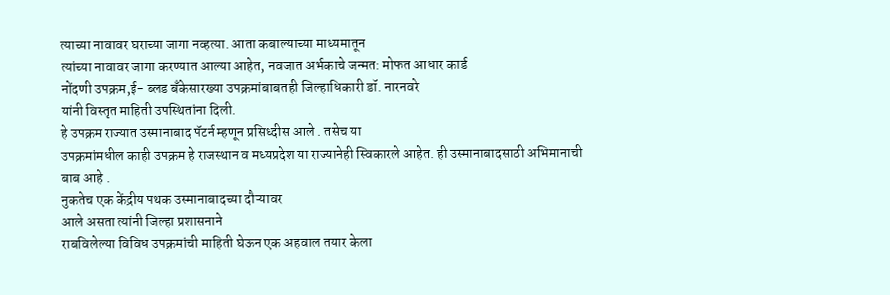त्याच्या नावावर घराच्या जागा नव्हत्या. आता कबाल्याच्या माध्यमातून
त्यांच्या नावावर जागा करण्यात आल्या आहेत, नवजात अर्भकाचे जन्मत: मोफत आधार कार्ड
नोंदणी उपक्रम,ई- ब्लड बँकेसारख्या उपक्रमांबाबतही जिल्हाधिकारी डॉ. नारनवरे
यांनी विस्तृत माहिती उपस्थितांना दिली.
हे उपक्रम राज्यात उस्मानाबाद पॅटर्न म्हणून प्रसिध्दीस आले . तसेच या
उपक्रमांमधील काही उपक्रम हे राजस्थान व मध्यप्रदेश या राज्यानेही स्विकारले आहेत. ही उस्मानाबादसाठी अभिमानाची बाब आहे .
नुकतेच एक केंद्रीय पथक उस्मानाबादच्या दौऱ्यावर
आले असता त्यांनी जिल्हा प्रशासनाने
राबविलेल्या विविध उपक्रमांची माहिती घेऊन एक अहवाल तयार केला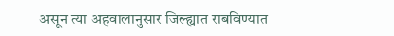असून त्या अहवालानुसार जिल्ह्यात राबविण्यात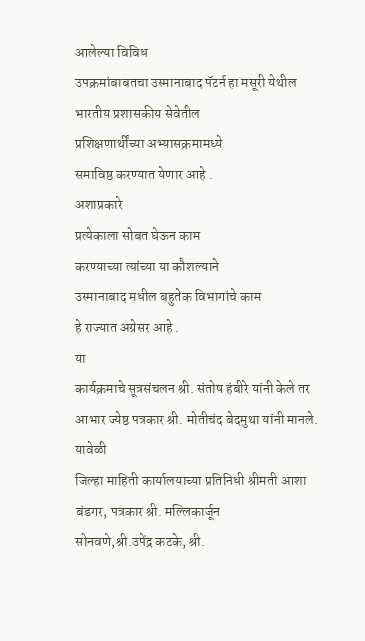आलेल्या विविध
उपक्रमांबाबतचा उस्मानाबाद पॅटर्न हा मसूरी येथील भारतीय प्रशासकीय सेवेतील
प्रशिक्षणार्थींच्या अभ्यासक्रमामध्ये
समाविष्ठ करण्यात येणार आहे .
अशाप्रकारे
प्रत्येकाला सोबत घेऊन काम
करण्याच्या त्यांच्या या कौशल्याने
उस्मानाबाद मधील बहुतेक विभागांचे काम
हे राज्यात अग्रेसर आहे .
या
कार्यक्रमाचे सूत्रसंचलन श्री. संतोष हंबीरे यांनी केले तर आभार ज्येष्ठ पत्रकार श्री. मोतीचंद बेदमुथा यांनी मानले.
यावेळी
जिल्हा माहिती कार्यालयाच्या प्रतिनिधी श्रीमती आशा बंडगर, पत्रकार श्री. मल्लिकार्जून
सोनवणे,श्री.उपेंद्र कटके, श्री.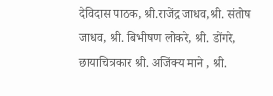देविदास पाठक, श्री.राजेंद्र जाधव,श्री. संतोष
जाधव, श्री. बिभीषण लोकरे, श्री. डोंगरे, छायाचित्रकार श्री. अजिंक्य माने , श्री.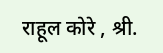राहूल कोरे , श्री.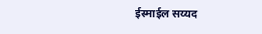ईस्माईल सय्यद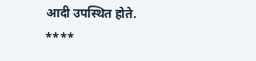आदी उपस्थित होते.
****